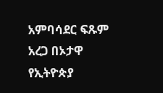አምባሳደር ፍጹም አረጋ በኦታዋ የኢትዮጵያ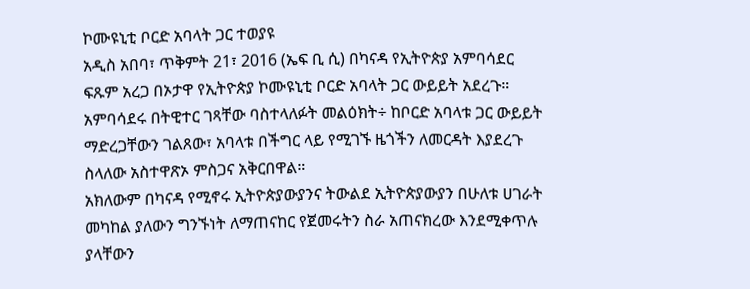ኮሙዩኒቲ ቦርድ አባላት ጋር ተወያዩ
አዲስ አበባ፣ ጥቅምት 21፣ 2016 (ኤፍ ቢ ሲ) በካናዳ የኢትዮጵያ አምባሳደር ፍጹም አረጋ በኦታዋ የኢትዮጵያ ኮሙዩኒቲ ቦርድ አባላት ጋር ውይይት አደረጉ።
አምባሳደሩ በትዊተር ገጻቸው ባስተላለፉት መልዕክት÷ ከቦርድ አባላቱ ጋር ውይይት ማድረጋቸውን ገልጸው፣ አባላቱ በችግር ላይ የሚገኙ ዜጎችን ለመርዳት እያደረጉ ስላለው አስተዋጽኦ ምስጋና አቅርበዋል።
አክለውም በካናዳ የሚኖሩ ኢትዮጵያውያንና ትውልደ ኢትዮጵያውያን በሁለቱ ሀገራት መካከል ያለውን ግንኙነት ለማጠናከር የጀመሩትን ስራ አጠናክረው እንደሚቀጥሉ ያላቸውን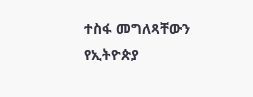ተስፋ መግለጻቸውን የኢትዮጵያ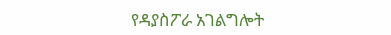የዳያስፖራ አገልግሎት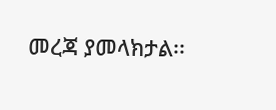መረጃ ያመላክታል፡፡